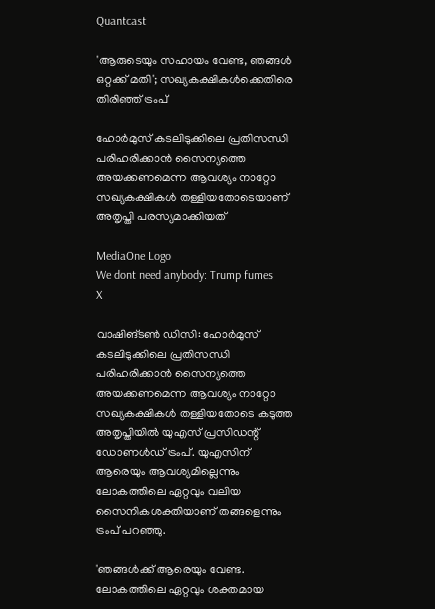Quantcast

'ആരുടെയും സഹായം വേണ്ട, ഞങ്ങള്‍ ഒറ്റക്ക് മതി'; സഖ്യകക്ഷികള്‍ക്കെതിരെ തിരിഞ്ഞ് ട്രംപ്

ഹോര്‍മുസ് കടലിടുക്കിലെ പ്രതിസന്ധി പരിഹരിക്കാന്‍ സൈന്യത്തെ അയക്കണമെന്ന ആവശ്യം നാറ്റോ സഖ്യകക്ഷികള്‍ തള്ളിയതോടെയാണ് അതൃപ്തി പരസ്യമാക്കിയത്

MediaOne Logo
We dont need anybody: Trump fumes
X

വാഷിങ്ടണ്‍ ഡിസി: ഹോര്‍മുസ് കടലിടുക്കിലെ പ്രതിസന്ധി പരിഹരിക്കാന്‍ സൈന്യത്തെ അയക്കണമെന്ന ആവശ്യം നാറ്റോ സഖ്യകക്ഷികള്‍ തള്ളിയതോടെ കടുത്ത അതൃപ്തിയില്‍ യുഎസ് പ്രസിഡന്റ് ഡോണള്‍ഡ് ട്രംപ്. യുഎസിന് ആരെയും ആവശ്യമില്ലെന്നും ലോകത്തിലെ ഏറ്റവും വലിയ സൈനികശക്തിയാണ് തങ്ങളെന്നും ട്രംപ് പറഞ്ഞു.

'ഞങ്ങള്‍ക്ക് ആരെയും വേണ്ട. ലോകത്തിലെ ഏറ്റവും ശക്തമായ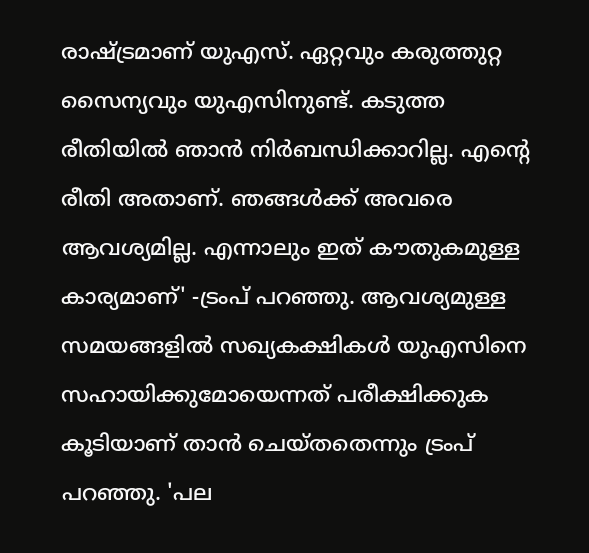രാഷ്ട്രമാണ് യുഎസ്. ഏറ്റവും കരുത്തുറ്റ സൈന്യവും യുഎസിനുണ്ട്. കടുത്ത രീതിയില്‍ ഞാന്‍ നിര്‍ബന്ധിക്കാറില്ല. എന്റെ രീതി അതാണ്. ഞങ്ങള്‍ക്ക് അവരെ ആവശ്യമില്ല. എന്നാലും ഇത് കൗതുകമുള്ള കാര്യമാണ്' -ട്രംപ് പറഞ്ഞു. ആവശ്യമുള്ള സമയങ്ങളില്‍ സഖ്യകക്ഷികള്‍ യുഎസിനെ സഹായിക്കുമോയെന്നത് പരീക്ഷിക്കുക കൂടിയാണ് താന്‍ ചെയ്തതെന്നും ട്രംപ് പറഞ്ഞു. 'പല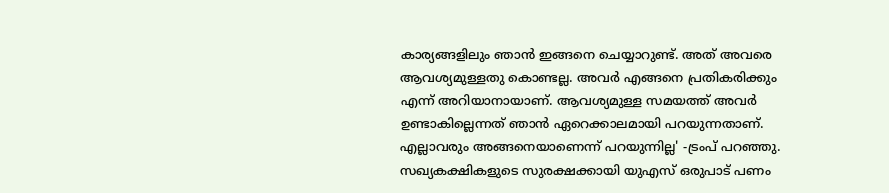കാര്യങ്ങളിലും ഞാന്‍ ഇങ്ങനെ ചെയ്യാറുണ്ട്. അത് അവരെ ആവശ്യമുള്ളതു കൊണ്ടല്ല. അവര്‍ എങ്ങനെ പ്രതികരിക്കും എന്ന് അറിയാനായാണ്. ആവശ്യമുള്ള സമയത്ത് അവര്‍ ഉണ്ടാകില്ലെന്നത് ഞാന്‍ ഏറെക്കാലമായി പറയുന്നതാണ്. എല്ലാവരും അങ്ങനെയാണെന്ന് പറയുന്നില്ല' -ട്രംപ് പറഞ്ഞു. സഖ്യകക്ഷികളുടെ സുരക്ഷക്കായി യുഎസ് ഒരുപാട് പണം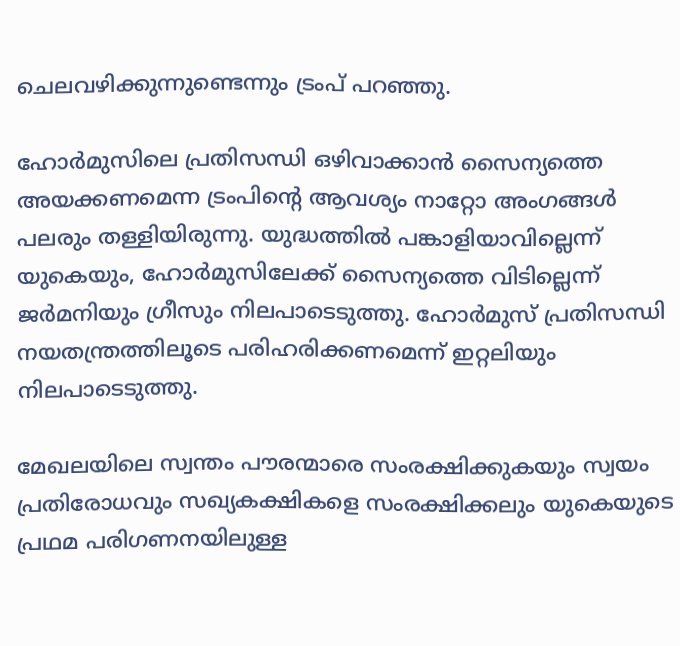ചെലവഴിക്കുന്നുണ്ടെന്നും ട്രംപ് പറഞ്ഞു.

ഹോര്‍മുസിലെ പ്രതിസന്ധി ഒഴിവാക്കാന്‍ സൈന്യത്തെ അയക്കണമെന്ന ട്രംപിന്റെ ആവശ്യം നാറ്റോ അംഗങ്ങള്‍ പലരും തള്ളിയിരുന്നു. യുദ്ധത്തില്‍ പങ്കാളിയാവില്ലെന്ന് യുകെയും, ഹോര്‍മുസിലേക്ക് സൈന്യത്തെ വിടില്ലെന്ന് ജര്‍മനിയും ഗ്രീസും നിലപാടെടുത്തു. ഹോര്‍മുസ് പ്രതിസന്ധി നയതന്ത്രത്തിലൂടെ പരിഹരിക്കണമെന്ന് ഇറ്റലിയും നിലപാടെടുത്തു.

മേഖലയിലെ സ്വന്തം പൗരന്മാരെ സംരക്ഷിക്കുകയും സ്വയം പ്രതിരോധവും സഖ്യകക്ഷികളെ സംരക്ഷിക്കലും യുകെയുടെ പ്രഥമ പരിഗണനയിലുള്ള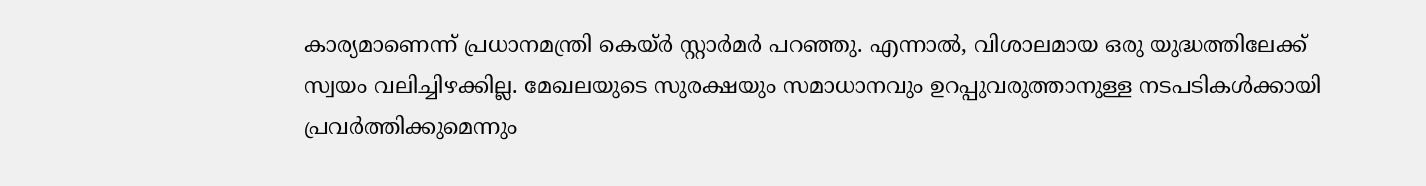കാര്യമാണെന്ന് പ്രധാനമന്ത്രി കെയ്ര്‍ സ്റ്റാര്‍മര്‍ പറഞ്ഞു. എന്നാല്‍, വിശാലമായ ഒരു യുദ്ധത്തിലേക്ക് സ്വയം വലിച്ചിഴക്കില്ല. മേഖലയുടെ സുരക്ഷയും സമാധാനവും ഉറപ്പുവരുത്താനുള്ള നടപടികള്‍ക്കായി പ്രവര്‍ത്തിക്കുമെന്നും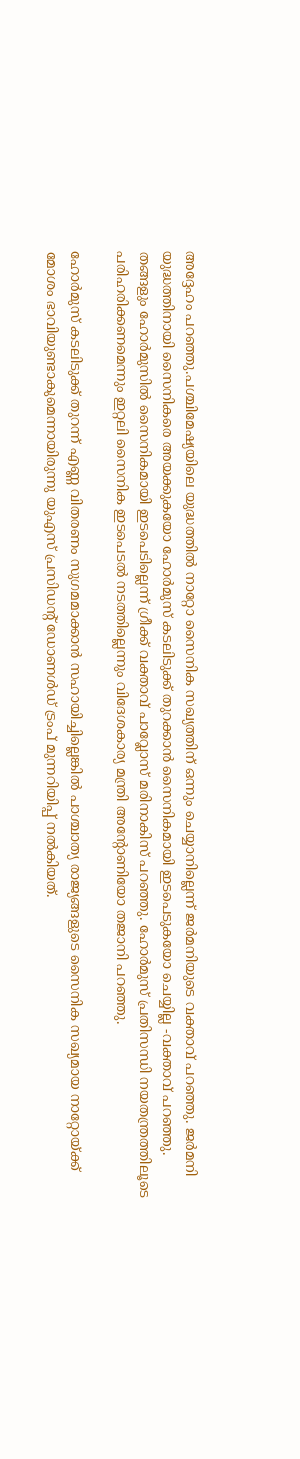അദ്ദേഹം പറഞ്ഞു.പശ്ചിമേഷ്യയിലെ യുദ്ധത്തില്‍ നാറ്റോ സൈനിക സഖ്യത്തിന് ഒന്നും ചെയ്യാനില്ലെന്ന് ജര്‍മനിയുടെ വക്താവ് പറഞ്ഞു. ജര്‍മനി യുദ്ധത്തിനായി സൈനികരെ അയക്കുകയോ ഹോര്‍മുസ് കടലിടുക്ക് തുറക്കാന്‍ സൈനികമായി ഇടപെടുകയോ ചെയ്യില്ല -വക്താവ് പറഞ്ഞു. തങ്ങളും ഹോര്‍മുസില്‍ സൈനികമായി ഇടപെടില്ലെന്ന് ഗ്രീക്ക് വക്താവ് പാവ്ലോസ് മരിനാകിസ് പറഞ്ഞു. ഹോര്‍മുസ് പ്രതിസന്ധി നയതന്ത്രത്തിലൂടെ പരിഹരിക്കണമെന്നും ഇറ്റലി സൈനിക ഇടപെടല്‍ നടത്തില്ലെന്നും വിദേശകാര്യ മന്ത്രി അന്റോണിയോ തജാനി പറഞ്ഞു.

ഹോര്‍മുസ് കടലിടുക്ക് തുറന്ന് എണ്ണ വിതരണം സുഗമമാക്കാന്‍ സഹായിച്ചില്ലെങ്കില്‍ പാശ്ചാത്യ രാജ്യങ്ങളുടെ സൈനിക സഖ്യമായ നാറ്റോയ്ക്ക് മോശം ഭാവിയുണ്ടാകുമെന്നായിരുന്നു യുഎസ് പ്രസിഡന്റ് ഡോണള്‍ഡ് ട്രംപ് മുന്നറിയിപ്പ് നല്‍കിയത്.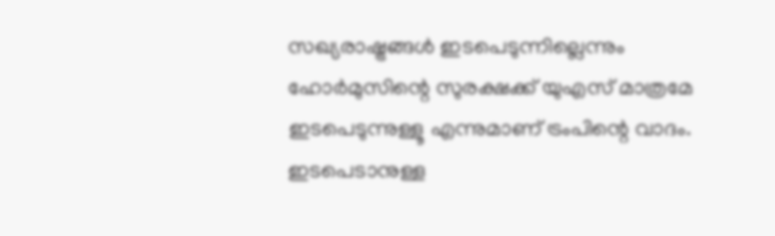സഖ്യരാഷ്ട്രങ്ങള്‍ ഇടപെടുന്നില്ലെന്നും ഹോര്‍മുസിന്റെ സുരക്ഷക്ക് യുഎസ് മാത്രമേ ഇടപെടുന്നുള്ളൂ എന്നുമാണ് ട്രംപിന്റെ വാദം. ഇടപെടാനുള്ള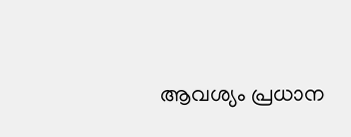ആവശ്യം പ്രധാന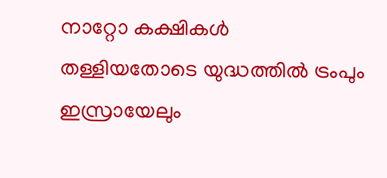നാറ്റോ കക്ഷികള്‍ തള്ളിയതോടെ യുദ്ധത്തില്‍ ട്രംപും ഇസ്രായേലും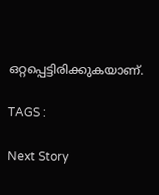ഒറ്റപ്പെട്ടിരിക്കുകയാണ്.

TAGS :

Next Story